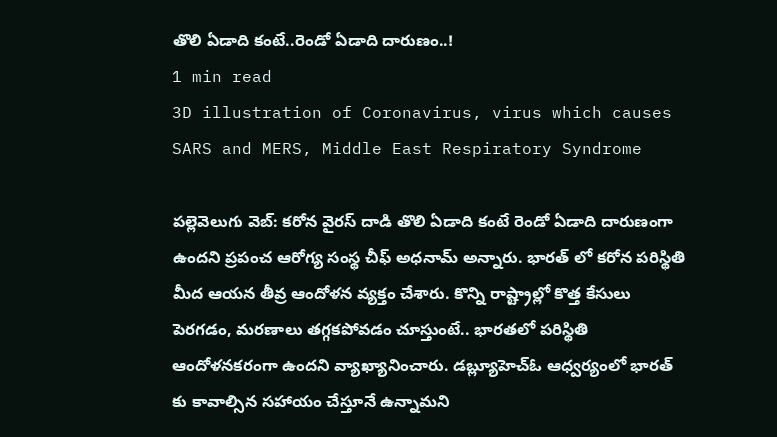తొలి ఏడాది కంటే..రెండో ఏడాది దారుణం..!
1 min read
3D illustration of Coronavirus, virus which causes SARS and MERS, Middle East Respiratory Syndrome

పల్లెవెలుగు వెబ్: కరోన వైరస్ దాడి తొలి ఏడాది కంటే రెండో ఏడాది దారుణంగా ఉందని ప్రపంచ ఆరోగ్య సంస్థ చీఫ్ అధనామ్ అన్నారు. భారత్ లో కరోన పరిస్థితి మీద ఆయన తీవ్ర ఆందోళన వ్యక్తం చేశారు. కొన్ని రాష్ట్రాల్లో కొత్త కేసులు పెరగడం, మరణాలు తగ్గకపోవడం చూస్తుంటే.. భారతలో పరిస్థితి ఆందోళనకరంగా ఉందని వ్యాఖ్యానించారు. డబ్ల్యూహెచ్ఓ ఆధ్వర్యంలో భారత్ కు కావాల్సిన సహాయం చేస్తూనే ఉన్నామని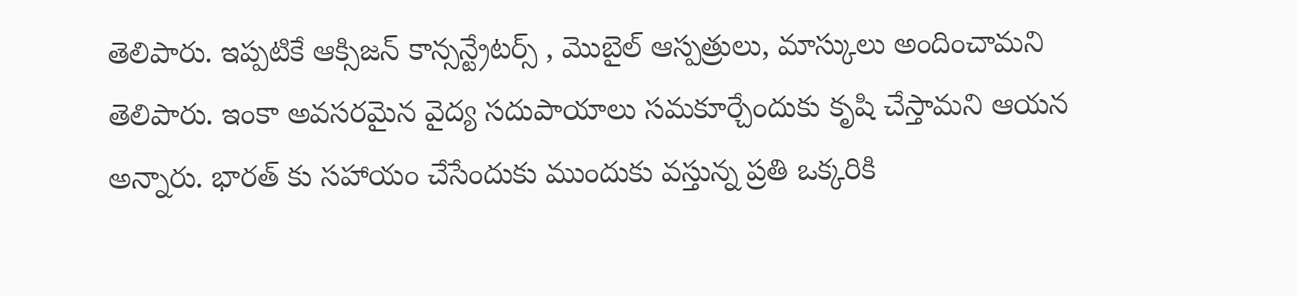తెలిపారు. ఇప్పటికే ఆక్సిజన్ కాన్సన్ట్రేటర్స్ , మొబైల్ ఆస్పత్రులు, మాస్కులు అందించామని తెలిపారు. ఇంకా అవసరమైన వైద్య సదుపాయాలు సమకూర్చేందుకు కృషి చేస్తామని ఆయన అన్నారు. భారత్ కు సహాయం చేసేందుకు ముందుకు వస్తున్న ప్రతి ఒక్కరికి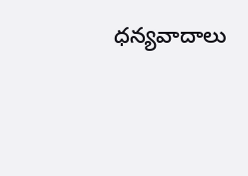ధన్యవాదాలు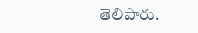తెలిపారు.